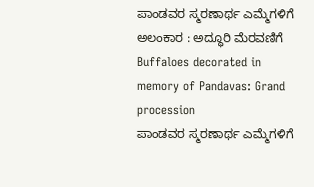ಪಾಂಡವರ ಸ್ಮರಣಾರ್ಥ ಎಮ್ಮೆಗಳಿಗೆ ಅಲಂಕಾರ : ಅದ್ಧೂರಿ ಮೆರವಣಿಗೆ
Buffaloes decorated in memory of Pandavas: Grand procession
ಪಾಂಡವರ ಸ್ಮರಣಾರ್ಥ ಎಮ್ಮೆಗಳಿಗೆ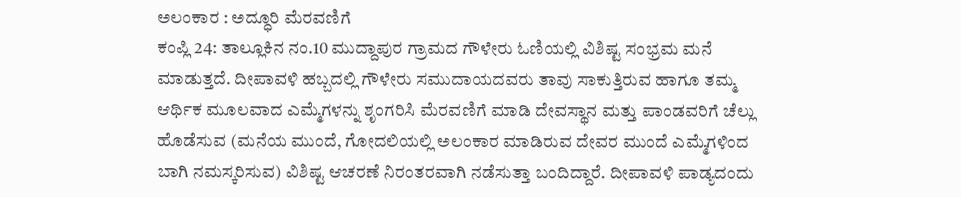ಅಲಂಕಾರ : ಅದ್ಧೂರಿ ಮೆರವಣಿಗೆ
ಕಂಪ್ಲಿ 24: ತಾಲ್ಲೂಕಿನ ನಂ.10 ಮುದ್ದಾಪುರ ಗ್ರಾಮದ ಗೌಳೇರು ಓಣಿಯಲ್ಲಿ ವಿಶಿಷ್ಟ ಸಂಭ್ರಮ ಮನೆ ಮಾಡುತ್ತದೆ. ದೀಪಾವಳಿ ಹಬ್ಬದಲ್ಲಿ ಗೌಳೇರು ಸಮುದಾಯದವರು ತಾವು ಸಾಕುತ್ತಿರುವ ಹಾಗೂ ತಮ್ಮ ಆರ್ಥಿಕ ಮೂಲವಾದ ಎಮ್ಮೆಗಳನ್ನು ಶೃಂಗರಿಸಿ ಮೆರವಣಿಗೆ ಮಾಡಿ ದೇವಸ್ಥಾನ ಮತ್ತು ಪಾಂಡವರಿಗೆ ಚೆಲ್ಲು ಹೊಡೆಸುವ (ಮನೆಯ ಮುಂದೆ, ಗೋದಲಿಯಲ್ಲಿ ಅಲಂಕಾರ ಮಾಡಿರುವ ದೇವರ ಮುಂದೆ ಎಮ್ಮೆಗಳಿಂದ ಬಾಗಿ ನಮಸ್ಕರಿಸುವ) ವಿಶಿಷ್ಟ ಆಚರಣೆ ನಿರಂತರವಾಗಿ ನಡೆಸುತ್ತಾ ಬಂದಿದ್ದಾರೆ. ದೀಪಾವಳಿ ಪಾಡ್ಯದಂದು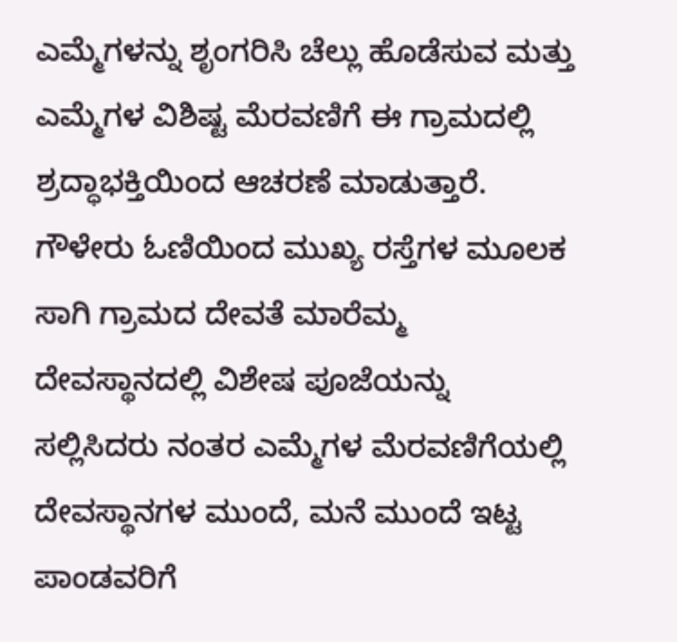ಎಮ್ಮೆಗಳನ್ನು ಶೃಂಗರಿಸಿ ಚೆಲ್ಲು ಹೊಡೆಸುವ ಮತ್ತು ಎಮ್ಮೆಗಳ ವಿಶಿಷ್ಟ ಮೆರವಣಿಗೆ ಈ ಗ್ರಾಮದಲ್ಲಿ ಶ್ರದ್ಧಾಭಕ್ತಿಯಿಂದ ಆಚರಣೆ ಮಾಡುತ್ತಾರೆ. ಗೌಳೇರು ಓಣಿಯಿಂದ ಮುಖ್ಯ ರಸ್ತೆಗಳ ಮೂಲಕ ಸಾಗಿ ಗ್ರಾಮದ ದೇವತೆ ಮಾರೆಮ್ಮ ದೇವಸ್ಥಾನದಲ್ಲಿ ವಿಶೇಷ ಪೂಜೆಯನ್ನು ಸಲ್ಲಿಸಿದರು ನಂತರ ಎಮ್ಮೆಗಳ ಮೆರವಣಿಗೆಯಲ್ಲಿ ದೇವಸ್ಥಾನಗಳ ಮುಂದೆ, ಮನೆ ಮುಂದೆ ಇಟ್ಟ ಪಾಂಡವರಿಗೆ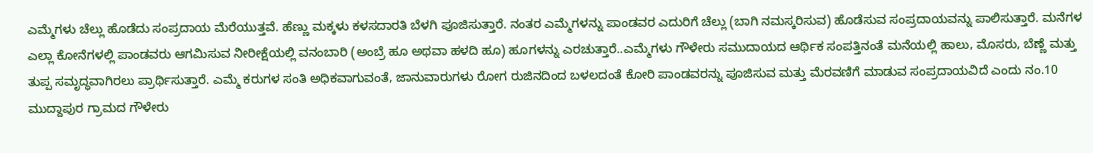ಎಮ್ಮೆಗಳು ಚೆಲ್ಲು ಹೊಡೆದು ಸಂಪ್ರದಾಯ ಮೆರೆಯುತ್ತವೆ. ಹೆಣ್ಣು ಮಕ್ಕಳು ಕಳಸದಾರತಿ ಬೆಳಗಿ ಪೂಜಿಸುತ್ತಾರೆ. ನಂತರ ಎಮ್ಮೆಗಳನ್ನು ಪಾಂಡವರ ಎದುರಿಗೆ ಚೆಲ್ಲು (ಬಾಗಿ ನಮಸ್ಕರಿಸುವ) ಹೊಡೆಸುವ ಸಂಪ್ರದಾಯವನ್ನು ಪಾಲಿಸುತ್ತಾರೆ. ಮನೆಗಳ ಎಲ್ಲಾ ಕೋನೆಗಳಲ್ಲಿ ಪಾಂಡವರು ಆಗಮಿಸುವ ನೀರೀಕ್ಷೆಯಲ್ಲಿ ವನಂಬಾರಿ (ಅಂಬ್ರೆ ಹೂ ಅಥವಾ ಹಳದಿ ಹೂ) ಹೂಗಳನ್ನು ಎರಚುತ್ತಾರೆ..ಎಮ್ಮೆಗಳು ಗೌಳೇರು ಸಮುದಾಯದ ಆರ್ಥಿಕ ಸಂಪತ್ತಿನಂತೆ ಮನೆಯಲ್ಲಿ ಹಾಲು, ಮೊಸರು, ಬೆಣ್ಣೆ ಮತ್ತು ತುಪ್ಪ ಸಮೃದ್ಧವಾಗಿರಲು ಪ್ರಾರ್ಥಿಸುತ್ತಾರೆ. ಎಮ್ಮೆ ಕರುಗಳ ಸಂತಿ ಅಧಿಕವಾಗುವಂತೆ, ಜಾನುವಾರುಗಳು ರೋಗ ರುಜಿನದಿಂದ ಬಳಲದಂತೆ ಕೋರಿ ಪಾಂಡವರನ್ನು ಪೂಜಿಸುವ ಮತ್ತು ಮೆರವಣಿಗೆ ಮಾಡುವ ಸಂಪ್ರದಾಯವಿದೆ ಎಂದು ನಂ.10 ಮುದ್ದಾಪುರ ಗ್ರಾಮದ ಗೌಳೇರು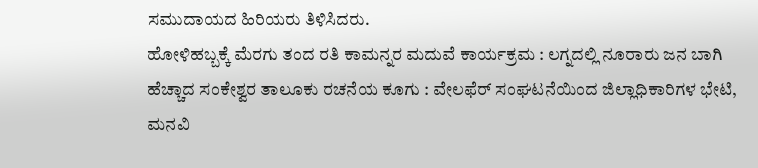ಸಮುದಾಯದ ಹಿರಿಯರು ತಿಳಿಸಿದರು.
ಹೋಳಿಹಬ್ಬಕ್ಕೆ ಮೆರಗು ತಂದ ರತಿ ಕಾಮನ್ನರ ಮದುವೆ ಕಾರ್ಯಕ್ರಮ : ಲಗ್ನದಲ್ಲಿ ನೂರಾರು ಜನ ಬಾಗಿ
ಹೆಚ್ಚಾದ ಸಂಕೇಶ್ವರ ತಾಲೂಕು ರಚನೆಯ ಕೂಗು : ವೇಲಫೆರ್ ಸಂಘಟನೆಯಿಂದ ಜಿಲ್ಲಾಧಿಕಾರಿಗಳ ಭೇಟಿ, ಮನವಿ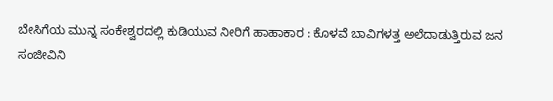ಬೇಸಿಗೆಯ ಮುನ್ನ ಸಂಕೇಶ್ವರದಲ್ಲಿ ಕುಡಿಯುವ ನೀರಿಗೆ ಹಾಹಾಕಾರ : ಕೊಳವೆ ಬಾವಿಗಳತ್ತ ಅಲೆದಾಡುತ್ತಿರುವ ಜನ
ಸಂಜೀವಿನಿ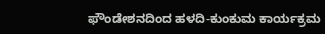ಫೌಂಡೇಶನದಿಂದ ಹಳದಿ-ಕುಂಕುಮ ಕಾರ್ಯಕ್ರಮ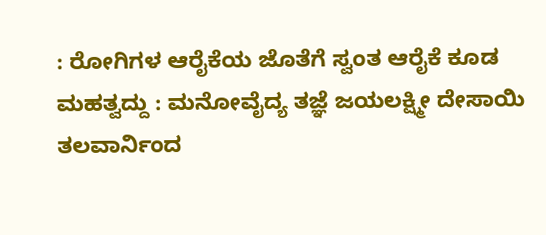: ರೋಗಿಗಳ ಆರೈಕೆಯ ಜೊತೆಗೆ ಸ್ವಂತ ಆರೈಕೆ ಕೂಡ ಮಹತ್ವದ್ದು : ಮನೋವೈದ್ಯ ತಜ್ಞೆ ಜಯಲಕ್ಷ್ಮೀ ದೇಸಾಯಿ
ತಲವಾರ್ನಿಂದ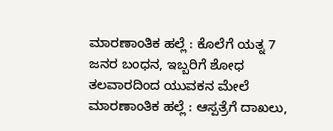ಮಾರಣಾಂತಿಕ ಹಲ್ಲೆ : ಕೊಲೆಗೆ ಯತ್ನ 7 ಜನರ ಬಂಧನ, ಇಬ್ಬರಿಗೆ ಶೋಧ
ತಲವಾರದಿಂದ ಯುವಕನ ಮೇಲೆ ಮಾರಣಾಂತಿಕ ಹಲ್ಲೆ : ಆಸ್ಪತ್ರೆಗೆ ದಾಖಲು,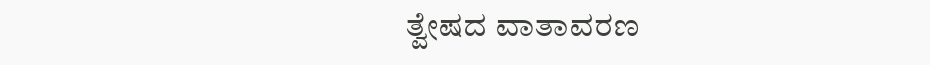ತ್ವೇಷದ ವಾತಾವರಣ